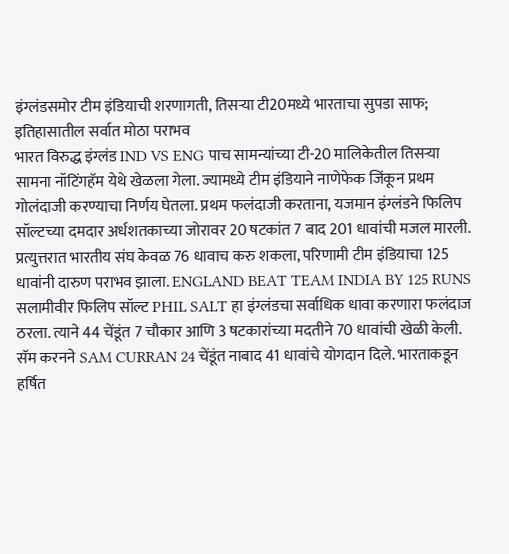इंग्लंडसमोर टीम इंडियाची शरणागती, तिसऱ्या टी20मध्ये भारताचा सुपडा साफ; इतिहासातील सर्वात मोठा पराभव
भारत विरुद्ध इंग्लंड IND VS ENG पाच सामन्यांच्या टी-20 मालिकेतील तिसऱ्या सामना नॉटिंगहॅम येथे खेळला गेला. ज्यामध्ये टीम इंडियाने नाणेफेक जिंकून प्रथम गोलंदाजी करण्याचा निर्णय घेतला. प्रथम फलंदाजी करताना, यजमान इंग्लंडने फिलिप सॉल्टच्या दमदार अर्धशतकाच्या जोरावर 20 षटकांत 7 बाद 201 धावांची मजल मारली. प्रत्युत्तरात भारतीय संघ केवळ 76 धावाच करु शकला, परिणामी टीम इंडियाचा 125 धावांनी दारुण पराभव झाला. ENGLAND BEAT TEAM INDIA BY 125 RUNS
सलामीवीर फिलिप सॉल्ट PHIL SALT हा इंग्लंडचा सर्वाधिक धावा करणारा फलंदाज ठरला. त्याने 44 चेंडूंत 7 चौकार आणि 3 षटकारांच्या मदतीने 70 धावांची खेळी केली. सॅम करनने SAM CURRAN 24 चेंडूंत नाबाद 41 धावांचे योगदान दिले. भारताकडून हर्षित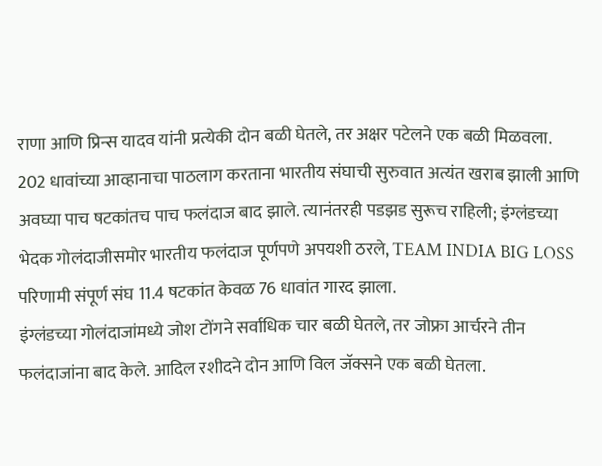राणा आणि प्रिन्स यादव यांनी प्रत्येकी दोन बळी घेतले, तर अक्षर पटेलने एक बळी मिळवला.
202 धावांच्या आव्हानाचा पाठलाग करताना भारतीय संघाची सुरुवात अत्यंत खराब झाली आणि अवघ्या पाच षटकांतच पाच फलंदाज बाद झाले. त्यानंतरही पडझड सुरूच राहिली; इंग्लंडच्या भेदक गोलंदाजीसमोर भारतीय फलंदाज पूर्णपणे अपयशी ठरले, TEAM INDIA BIG LOSS परिणामी संपूर्ण संघ 11.4 षटकांत केवळ 76 धावांत गारद झाला.
इंग्लंडच्या गोलंदाजांमध्ये जोश टोंगने सर्वाधिक चार बळी घेतले, तर जोफ्रा आर्चरने तीन फलंदाजांना बाद केले. आदिल रशीदने दोन आणि विल जॅक्सने एक बळी घेतला.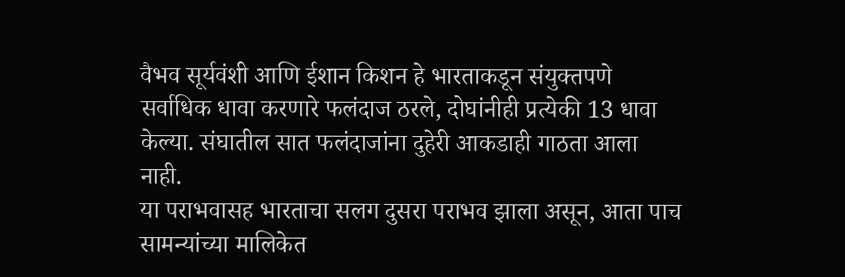वैभव सूर्यवंशी आणि ईशान किशन हे भारताकडून संयुक्तपणे सर्वाधिक धावा करणारे फलंदाज ठरले, दोघांनीही प्रत्येकी 13 धावा केल्या. संघातील सात फलंदाजांना दुहेरी आकडाही गाठता आला नाही.
या पराभवासह भारताचा सलग दुसरा पराभव झाला असून, आता पाच सामन्यांच्या मालिकेत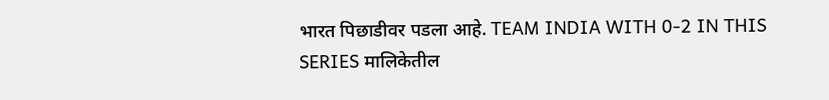भारत पिछाडीवर पडला आहे. TEAM INDIA WITH 0-2 IN THIS SERIES मालिकेतील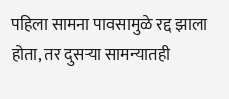पहिला सामना पावसामुळे रद्द झाला होता, तर दुसऱ्या सामन्यातही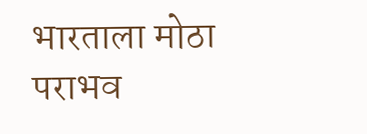भारताला मोठा पराभव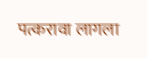पत्करावा लागला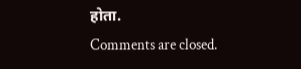होता.
Comments are closed.